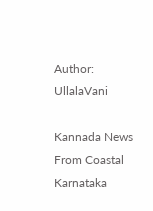Author: UllalaVani

Kannada News From Coastal Karnataka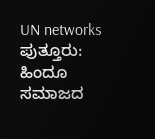UN networks ಪುತ್ತೂರು: ಹಿಂದೂ ಸಮಾಜದ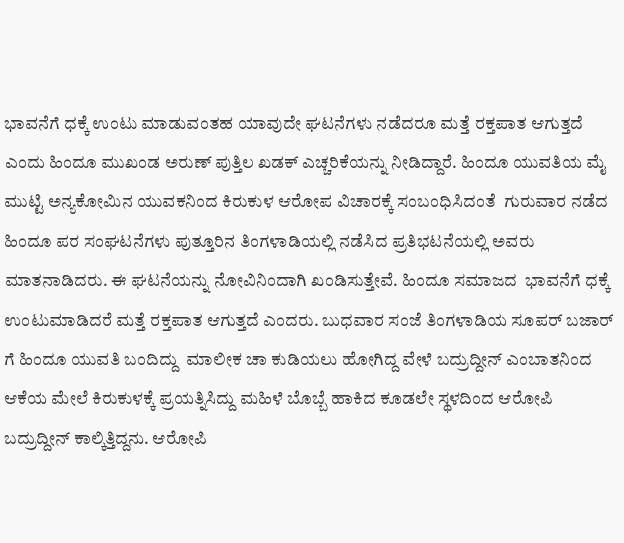ಭಾವನೆಗೆ ಧಕ್ಕೆ ಉಂಟು ಮಾಡುವಂತಹ ಯಾವುದೇ ಘಟನೆಗಳು ನಡೆದರೂ ಮತ್ತೆ ರಕ್ತಪಾತ ಆಗುತ್ತದೆ ಎಂದು ಹಿಂದೂ ಮುಖಂಡ ಅರುಣ್ ಪುತ್ತಿಲ‌ ಖಡಕ್ ಎಚ್ಚರಿಕೆಯನ್ನು ನೀಡಿದ್ದಾರೆ. ಹಿಂದೂ ಯುವತಿಯ ಮೈ ಮುಟ್ಟಿ ಅನ್ಯಕೋಮಿನ ಯುವಕನಿಂದ ಕಿರುಕುಳ ಆರೋಪ ವಿಚಾರಕ್ಕೆ ಸಂಬಂಧಿಸಿದಂತೆ ‌ ಗುರುವಾರ ನಡೆದ ಹಿಂದೂ ಪರ ಸಂಘಟನೆಗಳು ಪುತ್ತೂರಿನ ತಿಂಗಳಾಡಿಯಲ್ಲಿ ನಡೆಸಿದ ಪ್ರತಿಭಟನೆಯಲ್ಲಿ‌ ಅವರು ಮಾತನಾಡಿದರು. ಈ ಘಟನೆಯನ್ನು ನೋವಿನಿಂದಾಗಿ ಖಂಡಿಸುತ್ತೇವೆ. ಹಿಂದೂ ಸಮಾಜದ  ಭಾವನೆಗೆ ಧಕ್ಕೆ ಉಂಟುಮಾಡಿದರೆ ಮತ್ತೆ ರಕ್ತಪಾತ ಆಗುತ್ತದೆ ಎಂದರು. ಬುಧವಾರ ಸಂಜೆ ತಿಂಗಳಾಡಿಯ ಸೂಪರ್ ಬಜಾರ್ ಗೆ ಹಿಂದೂ ಯುವತಿ ಬಂದಿದ್ದು  ಮಾಲೀಕ ಚಾ ಕುಡಿಯಲು ಹೋಗಿದ್ದ ವೇಳೆ ಬದ್ರುದ್ದೀನ್ ಎಂಬಾತನಿಂದ ಆಕೆಯ ಮೇಲೆ ಕಿರುಕುಳಕ್ಕೆ ಪ್ರಯತ್ನಿಸಿದ್ದು ಮಹಿಳೆ ಬೊಬ್ಬೆ ಹಾಕಿದ ಕೂಡಲೇ ಸ್ಥಳದಿಂದ ಆರೋಪಿ ಬದ್ರುದ್ದೀನ್ ಕಾಲ್ಕಿತ್ತಿದ್ದನು‌. ಆರೋಪಿ‌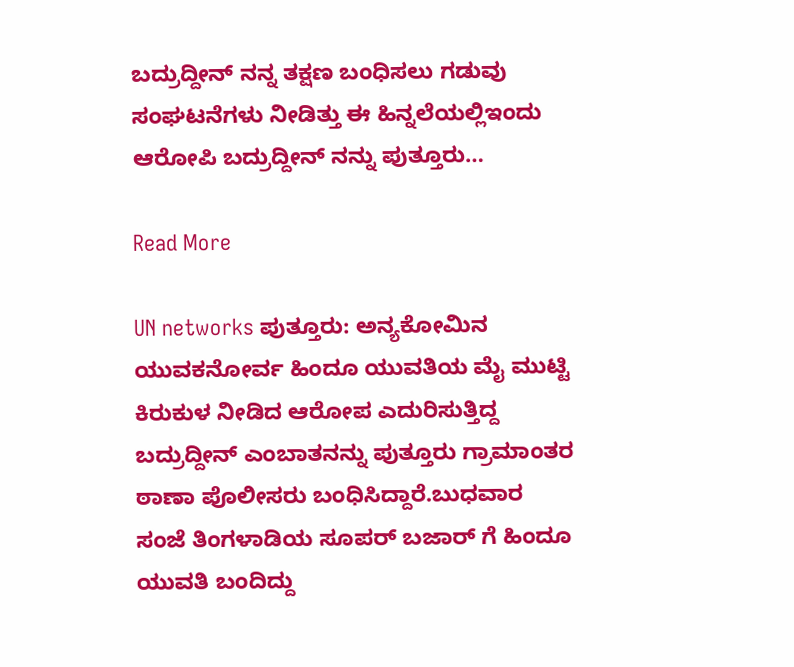ಬದ್ರುದ್ದೀನ್‌ ನನ್ನ ತಕ್ಷಣ ಬಂಧಿಸಲು ಗಡುವು ಸಂಘಟನೆಗಳು ನೀಡಿತ್ತು ಈ ಹಿನ್ನಲೆಯಲ್ಲಿಇಂದು ಆರೋಪಿ ಬದ್ರುದ್ದೀನ್ ನನ್ನು ಪುತ್ತೂರು…

Read More

UN networks ಪುತ್ತೂರು: ಅನ್ಯಕೋಮಿನ ಯುವಕನೋರ್ವ ಹಿಂದೂ ಯುವತಿಯ ಮೈ ಮುಟ್ಟಿ ಕಿರುಕುಳ ನೀಡಿದ ಆರೋಪ ಎದುರಿಸುತ್ತಿದ್ದ ಬದ್ರುದ್ದೀನ್ ಎಂಬಾತನನ್ನು ಪುತ್ತೂರು ಗ್ರಾಮಾಂತರ ಠಾಣಾ ಪೊಲೀಸರು ಬಂಧಿಸಿದ್ದಾರೆ.ಬುಧವಾರ ಸಂಜೆ ತಿಂಗಳಾಡಿಯ ಸೂಪರ್ ಬಜಾರ್ ಗೆ ಹಿಂದೂ ಯುವತಿ ಬಂದಿದ್ದು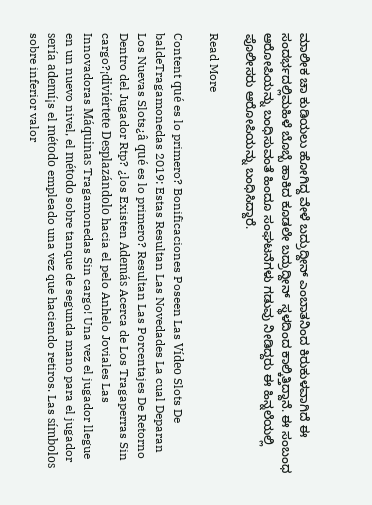ಮಾಲೀಕ ಚಾ ಕುಡಿಯಲು ಹೋಗಿದ್ದ ವೇಳೆ ಬದ್ರುದ್ದೀನ್ ಎಂಬಾತನಿಂದ ಕಿರುಕುಳವಾಗಿದೆ ಈ ಸಂದರ್ಭದಲ್ಲಿಮಹಿಳೆ ಬೊಬ್ಬೆ ಹಾಕಿದ ಕೂಡಲೇ ಬದ್ರುದ್ದೀನ್  ಸ್ಥಳದಿಂದ ಕಾಲ್ಕಿತ್ತಿದ್ದಾನೆ. ಈ ಸಂಬಂಧ ಆರೋಪಿಯನ್ನು ಬಂಧಿಸುವಂತೆ ಹಿಂದೂ ಸಂಘಟನೆಗಳು ಗಡುವು ನೀಡಿದ್ದರು ಈ ಹಿನ್ನಲೆಯಲ್ಲಿ ಪೊಲೀಸರು ಆರೋಪಿಯನ್ನು ಬಂಧಿಸಿದ್ದಾರೆ.

Read More

Content qué es lo primero? Bonificaciones Poseen Las Vídeo Slots De baldeTragamonedas 2019: Estas Resultan Las Novedades La cual Deparan Los Nuevas Slots¿â qué es lo primero? Resultan Las Porcentajes De Retorno Dentro del Jugador Rtp? ¿los Existen Además Acerca de Los Tragaperras Sin cargo?¡diviértete Desplazándolo hacia el pelo Anhelo Joviales Las Innovadoras Máquinas Tragamonedas Sin cargo! Una vez el jugador llegue en un nuevo nivel, el método sobre tanque de segunda mano para el jugador sería ademí¡s el método empleado una vez que haciendo retiros. Las símbolos sobre inferior valor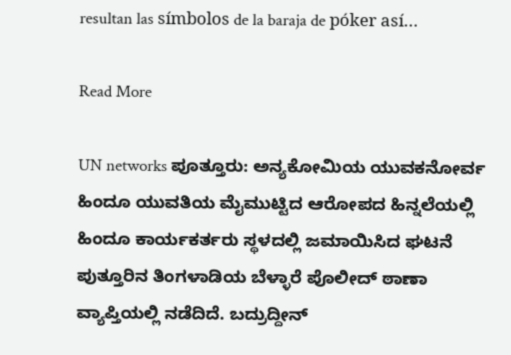resultan las símbolos de la baraja de póker así…

Read More

UN networks ಪೂತ್ತೂರು: ಅನ್ಯಕೋಮಿಯ ಯುವಕನೋರ್ವ ಹಿಂದೂ ಯುವತಿಯ ಮೈ‌ಮುಟ್ಟಿ‌ದ ಆರೋಪದ ಹಿನ್ನಲೆಯಲ್ಲಿ ಹಿಂದೂ ಕಾರ್ಯಕರ್ತರು ಸ್ಥಳದಲ್ಲಿ ಜಮಾಯಿಸಿದ ಘಟನೆ ಪುತ್ತೂರಿನ ತಿಂಗಳಾಡಿಯ ಬೆಳ್ಳಾರೆ ಪೊಲೀದ್ ಠಾಣಾ ವ್ಯಾಪ್ತಿಯಲ್ಲಿ ನಡೆದಿದೆ. ಬದ್ರುದ್ದೀನ್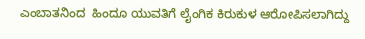ಎಂಬಾತನಿಂದ  ಹಿಂದೂ ಯುವತಿಗೆ ಲೈಂಗಿಕ ಕಿರುಕುಳ‌ ಆರೋಪಿಸಲಾಗಿದ್ದು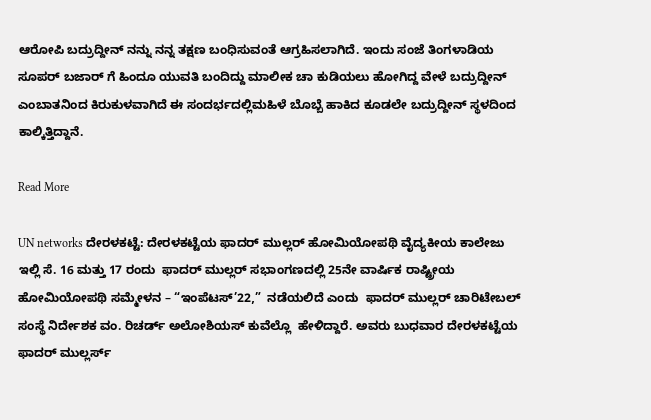ಆರೋಪಿ‌ ಬದ್ರುದ್ದೀನ್ ನನ್ನು ನನ್ನ ತಕ್ಷಣ ಬಂಧಿಸುವಂತೆ ಆಗ್ರಹಿಸಲಾಗಿದೆ‌. ಇಂದು ಸಂಜೆ ತಿಂಗಳಾಡಿಯ ಸೂಪರ್ ಬಜಾರ್ ಗೆ ಹಿಂದೂ ಯುವತಿ ಬಂದಿದ್ದು ಮಾಲೀಕ ಚಾ ಕುಡಿಯಲು ಹೋಗಿದ್ದ ವೇಳೆ ಬದ್ರುದ್ದೀನ್ ಎಂಬಾತನಿಂದ ಕಿರುಕುಳವಾಗಿದೆ ಈ ಸಂದರ್ಭದಲ್ಲಿಮಹಿಳೆ ಬೊಬ್ಬೆ ಹಾಕಿದ ಕೂಡಲೇ ಬದ್ರುದ್ದೀನ್ ಸ್ಥಳದಿಂದ ಕಾಲ್ಕಿತ್ತಿದ್ದಾನೆ.

Read More

UN networks ದೇರಳಕಟ್ಟೆ: ದೇರಳಕಟ್ಟೆಯ ಫಾದರ್ ಮುಲ್ಲರ್ ಹೋಮಿಯೋಪಥಿ ವೈದ್ಯಕೀಯ ಕಾಲೇಜು  ಇಲ್ಲಿ ಸೆ. 16 ಮತ್ತು 17 ರಂದು  ಫಾದರ್ ಮುಲ್ಲರ್ ಸಭಾಂಗಣದಲ್ಲಿ 25ನೇ ವಾರ್ಷಿಕ ರಾಷ್ಟ್ರೀಯ ಹೋಮಿಯೋಪಥಿ ಸಮ್ಮೇಳನ – “ಇಂಪೆಟಸ್’22,”  ನಡೆಯಲಿದೆ ಎಂದು  ಫಾದರ್ ಮುಲ್ಲರ್ ಚಾರಿಟೇಬಲ್ ಸಂಸ್ಥೆ ನಿರ್ದೇಶಕ ವಂ. ರಿಚರ್ಡ್ ಅಲೋಶಿಯಸ್ ಕುವೆಲ್ಲೊ  ಹೇಳಿದ್ದಾರೆ. ಅವರು ಬುಧವಾರ ದೇರಳಕಟ್ಟೆಯ ಫಾದರ್ ಮುಲ್ಲರ್ಸ್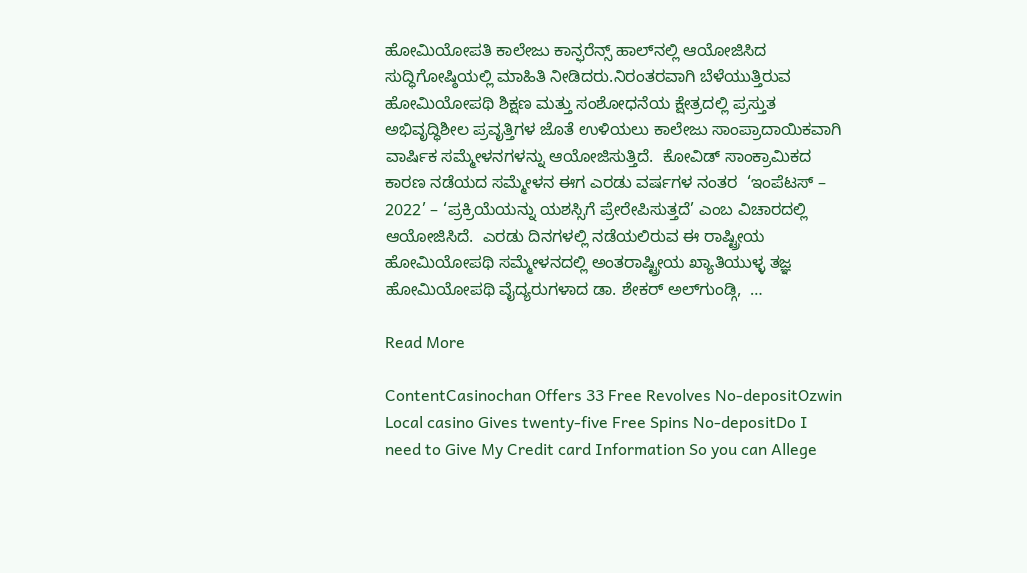ಹೋಮಿಯೋಪತಿ ಕಾಲೇಜು ಕಾನ್ಫರೆನ್ಸ್ ಹಾಲ್‍ನಲ್ಲಿ ಆಯೋಜಿಸಿದ ಸುದ್ಧಿಗೋಷ್ಠಿಯಲ್ಲಿ ಮಾಹಿತಿ ನೀಡಿದರು.ನಿರಂತರವಾಗಿ ಬೆಳೆಯುತ್ತಿರುವ ಹೋಮಿಯೋಪಥಿ ಶಿಕ್ಷಣ ಮತ್ತು ಸಂಶೋಧನೆಯ ಕ್ಷೇತ್ರದಲ್ಲಿ ಪ್ರಸ್ತುತ ಅಭಿವೃದ್ಧಿಶೀಲ ಪ್ರವೃತ್ತಿಗಳ ಜೊತೆ ಉಳಿಯಲು ಕಾಲೇಜು ಸಾಂಪ್ರಾದಾಯಿಕವಾಗಿ ವಾರ್ಷಿಕ ಸಮ್ಮೇಳನಗಳನ್ನು ಆಯೋಜಿಸುತ್ತಿದೆ.  ಕೋವಿಡ್ ಸಾಂಕ್ರಾಮಿಕದ ಕಾರಣ ನಡೆಯದ ಸಮ್ಮೇಳನ ಈಗ ಎರಡು ವರ್ಷಗಳ ನಂತರ  ‘ಇಂಪೆಟಸ್ – 2022’ – ‘ಪ್ರಕ್ರಿಯೆಯನ್ನು ಯಶಸ್ಸಿಗೆ ಪ್ರೇರೇಪಿಸುತ್ತದೆ’ ಎಂಬ ವಿಚಾರದಲ್ಲಿ ಆಯೋಜಿಸಿದೆ.  ಎರಡು ದಿನಗಳಲ್ಲಿ ನಡೆಯಲಿರುವ ಈ ರಾಷ್ಟ್ರೀಯ ಹೋಮಿಯೋಪಥಿ ಸಮ್ಮೇಳನದಲ್ಲಿ ಅಂತರಾಷ್ಟ್ರೀಯ ಖ್ಯಾತಿಯುಳ್ಳ ತಜ್ಞ ಹೋಮಿಯೋಪಥಿ ವೈದ್ಯರುಗಳಾದ ಡಾ. ಶೇಕರ್ ಅಲ್‍ಗುಂಡ್ಗಿ,  …

Read More

ContentCasinochan Offers 33 Free Revolves No-depositOzwin Local casino Gives twenty-five Free Spins No-depositDo I need to Give My Credit card Information So you can Allege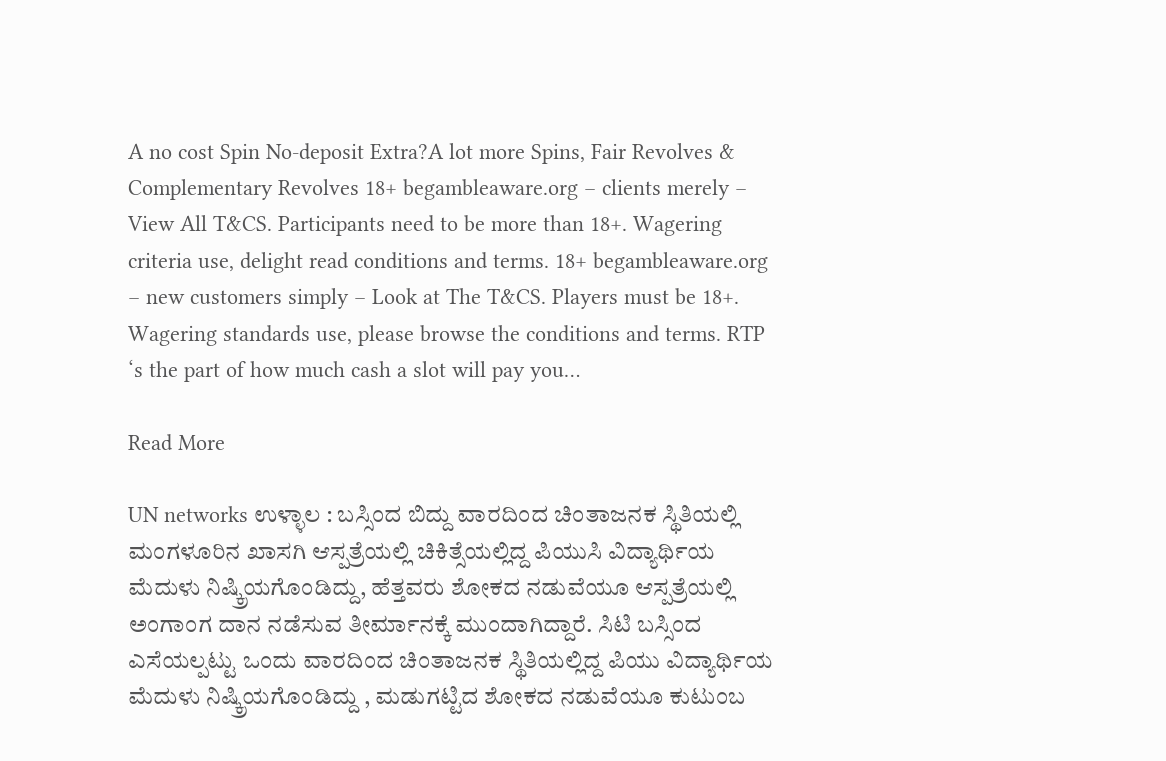A no cost Spin No-deposit Extra?A lot more Spins, Fair Revolves & Complementary Revolves 18+ begambleaware.org – clients merely – View All T&CS. Participants need to be more than 18+. Wagering criteria use, delight read conditions and terms. 18+ begambleaware.org – new customers simply – Look at The T&CS. Players must be 18+. Wagering standards use, please browse the conditions and terms. RTP ‘s the part of how much cash a slot will pay you…

Read More

UN networks ಉಳ್ಳಾಲ : ಬಸ್ಸಿಂದ ಬಿದ್ದು ವಾರದಿಂದ ಚಿಂತಾಜನಕ ಸ್ಥಿತಿಯಲ್ಲಿ ಮಂಗಳೂರಿನ ಖಾಸಗಿ ಆಸ್ಪತ್ರೆಯಲ್ಲಿ ಚಿಕಿತ್ಸೆಯಲ್ಲಿದ್ದ ಪಿಯುಸಿ ವಿದ್ಯಾರ್ಥಿಯ ಮೆದುಳು ನಿಷ್ಕ್ರಿಯಗೊಂಡಿದ್ದು, ಹೆತ್ತವರು ಶೋಕದ ನಡುವೆಯೂ ಆಸ್ಪತ್ರೆಯಲ್ಲಿ ಅಂಗಾಂಗ ದಾನ ನಡೆಸುವ ತೀರ್ಮಾನಕ್ಕೆ ಮುಂದಾಗಿದ್ದಾರೆ‌. ಸಿಟಿ ಬಸ್ಸಿಂದ ಎಸೆಯಲ್ಪಟ್ಟು ಒಂದು ವಾರದಿಂದ ಚಿಂತಾಜನಕ ಸ್ಥಿತಿಯಲ್ಲಿದ್ದ ಪಿಯು ವಿದ್ಯಾರ್ಥಿಯ ಮೆದುಳು ನಿಷ್ಕ್ರಿಯಗೊಂಡಿದ್ದು , ಮಡುಗಟ್ಟಿದ ಶೋಕದ ನಡುವೆಯೂ ಕುಟುಂಬ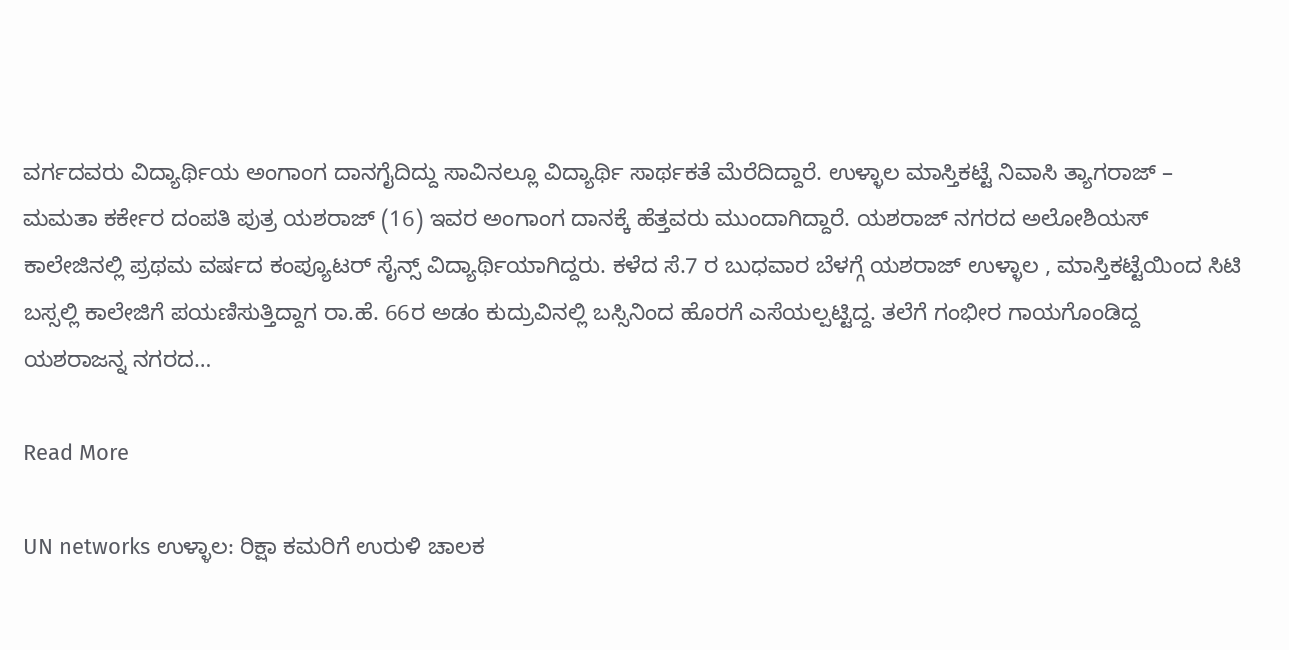ವರ್ಗದವರು ವಿದ್ಯಾರ್ಥಿಯ ಅಂಗಾಂಗ ದಾನಗೈದಿದ್ದು ಸಾವಿನಲ್ಲೂ ವಿದ್ಯಾರ್ಥಿ ಸಾರ್ಥಕತೆ ಮೆರೆದಿದ್ದಾರೆ. ಉಳ್ಳಾಲ ಮಾಸ್ತಿಕಟ್ಟೆ ನಿವಾಸಿ ತ್ಯಾಗರಾಜ್ – ಮಮತಾ ಕರ್ಕೇರ ದಂಪತಿ ಪುತ್ರ ಯಶರಾಜ್ (16) ಇವರ ಅಂಗಾಂಗ ದಾನಕ್ಕೆ ಹೆತ್ತವರು ಮುಂದಾಗಿದ್ದಾರೆ. ಯಶರಾಜ್ ನಗರದ ಅಲೋಶಿಯಸ್ ಕಾಲೇಜಿನಲ್ಲಿ ಪ್ರಥಮ ವರ್ಷದ ಕಂಪ್ಯೂಟರ್ ಸೈನ್ಸ್ ವಿದ್ಯಾರ್ಥಿಯಾಗಿದ್ದರು. ಕಳೆದ ಸೆ.7 ರ ಬುಧವಾರ ಬೆಳಗ್ಗೆ ಯಶರಾಜ್ ಉಳ್ಳಾಲ , ಮಾಸ್ತಿಕಟ್ಟೆಯಿಂದ ಸಿಟಿ ಬಸ್ಸಲ್ಲಿ ಕಾಲೇಜಿಗೆ ಪಯಣಿಸುತ್ತಿದ್ದಾಗ ರಾ.ಹೆ. 66ರ ಅಡಂ ಕುದ್ರುವಿನಲ್ಲಿ ಬಸ್ಸಿನಿಂದ ಹೊರಗೆ ಎಸೆಯಲ್ಪಟ್ಟಿದ್ದ. ತಲೆಗೆ ಗಂಭೀರ ಗಾಯಗೊಂಡಿದ್ದ ಯಶರಾಜನ್ನ ನಗರದ…

Read More

UN networks ಉಳ್ಳಾಲ: ರಿಕ್ಷಾ ಕಮರಿಗೆ ಉರುಳಿ ಚಾಲಕ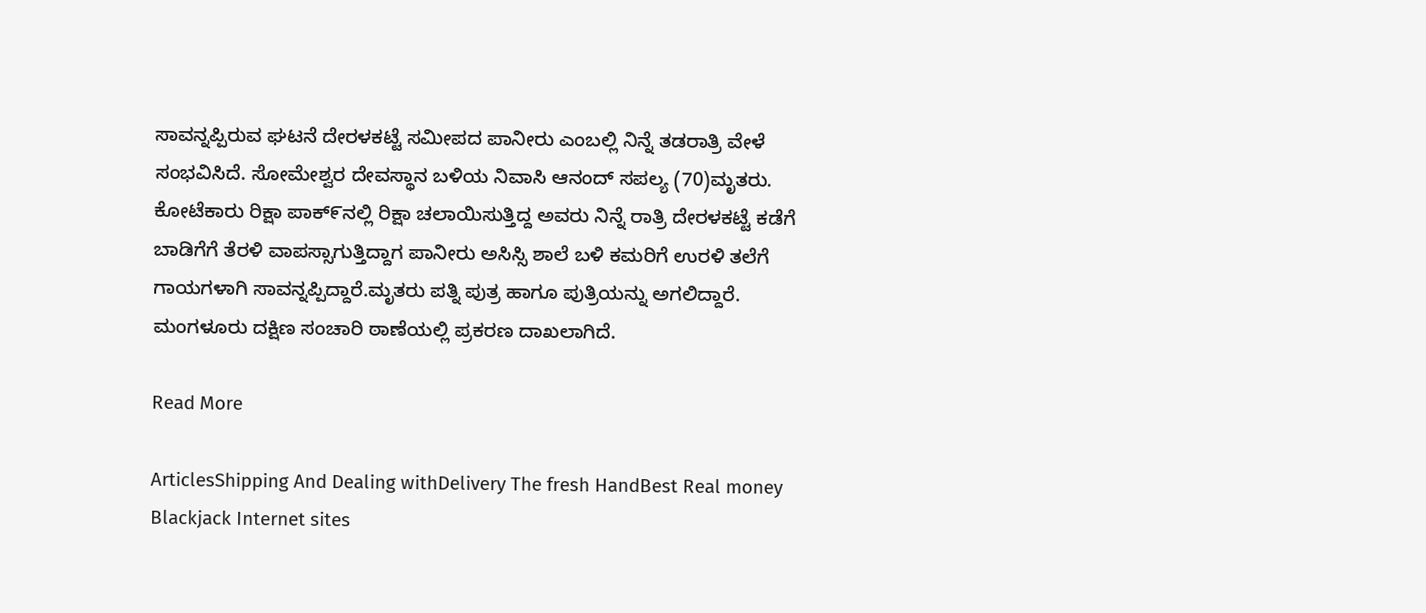ಸಾವನ್ನಪ್ಪಿರುವ ಘಟನೆ ದೇರಳಕಟ್ಟೆ ಸಮೀಪದ ಪಾನೀರು ಎಂಬಲ್ಲಿ ನಿನ್ನೆ ತಡರಾತ್ರಿ ವೇಳೆ ಸಂಭವಿಸಿದೆ. ಸೋಮೇಶ್ವರ ದೇವಸ್ಥಾನ ಬಳಿಯ ನಿವಾಸಿ ಆನಂದ್ ಸಪಲ್ಯ (70)ಮೃತರು. ಕೋಟೆಕಾರು ರಿಕ್ಷಾ ಪಾಕ್೯ನಲ್ಲಿ ರಿಕ್ಷಾ ಚಲಾಯಿಸುತ್ತಿದ್ದ ಅವರು ನಿನ್ನೆ ರಾತ್ರಿ ದೇರಳಕಟ್ಟೆ ಕಡೆಗೆ ಬಾಡಿಗೆಗೆ ತೆರಳಿ ವಾಪಸ್ಸಾಗುತ್ತಿದ್ದಾಗ ಪಾನೀರು ಅಸಿಸ್ಸಿ ಶಾಲೆ ಬಳಿ ಕಮರಿಗೆ ಉರಳಿ ತಲೆಗೆ ಗಾಯಗಳಾಗಿ ಸಾವನ್ನಪ್ಪಿದ್ದಾರೆ.ಮೃತರು ಪತ್ನಿ ಪುತ್ರ ಹಾಗೂ ಪುತ್ರಿಯನ್ನು ಅಗಲಿದ್ದಾರೆ. ಮಂಗಳೂರು ದಕ್ಷಿಣ ಸಂಚಾರಿ ಠಾಣೆಯಲ್ಲಿ ಪ್ರಕರಣ ದಾಖಲಾಗಿದೆ.

Read More

ArticlesShipping And Dealing withDelivery The fresh HandBest Real money Blackjack Internet sites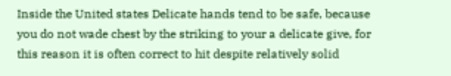Inside the United states Delicate hands tend to be safe, because you do not wade chest by the striking to your a delicate give, for this reason it is often correct to hit despite relatively solid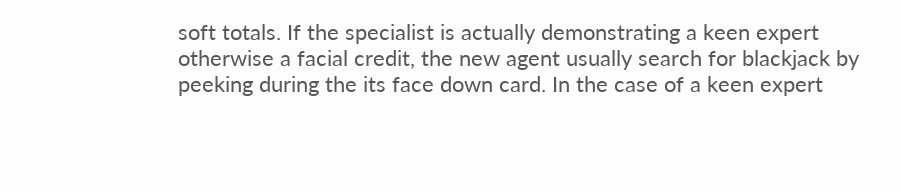soft totals. If the specialist is actually demonstrating a keen expert otherwise a facial credit, the new agent usually search for blackjack by peeking during the its face down card. In the case of a keen expert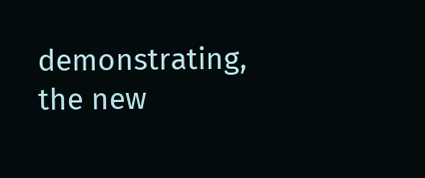demonstrating, the new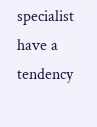specialist have a tendency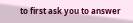to first ask you to answer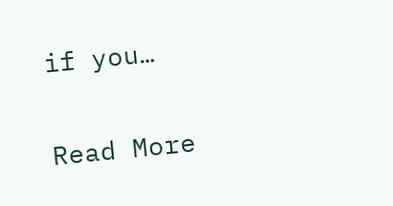if you…

Read More